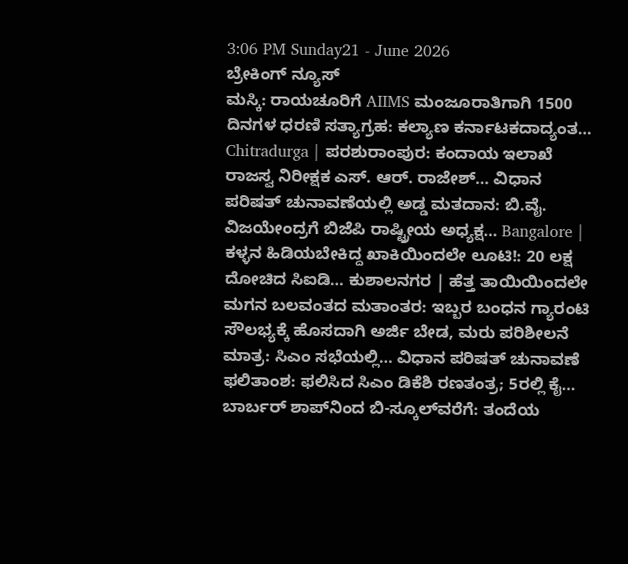3:06 PM Sunday21 - June 2026
ಬ್ರೇಕಿಂಗ್ ನ್ಯೂಸ್
ಮಸ್ಕಿ: ರಾಯಚೂರಿಗೆ AIIMS ಮಂಜೂರಾತಿಗಾಗಿ 1500 ದಿನಗಳ ಧರಣಿ ಸತ್ಯಾಗ್ರಹ: ಕಲ್ಯಾಣ ಕರ್ನಾಟಕದಾದ್ಯಂತ… Chitradurga | ಪರಶುರಾಂಪುರ: ಕಂದಾಯ ಇಲಾಖೆ ರಾಜಸ್ವ ನಿರೀಕ್ಷಕ ಎಸ್. ಆರ್. ರಾಜೇಶ್… ವಿಧಾನ ಪರಿಷತ್‌ ಚುನಾವಣೆಯಲ್ಲಿ ಅಡ್ಡ ಮತದಾನ: ಬಿ.ವೈ. ವಿಜಯೇಂದ್ರಗೆ ಬಿಜೆಪಿ ರಾಷ್ಟ್ರೀಯ ಅಧ್ಯಕ್ಷ… Bangalore | ಕಳ್ಳನ ಹಿಡಿಯಬೇಕಿದ್ದ ಖಾಕಿಯಿಂದಲೇ ಲೂಟಿ!: 20 ಲಕ್ಷ ದೋಚಿದ ಸಿಐಡಿ… ಕುಶಾಲನಗರ | ಹೆತ್ತ ತಾಯಿಯಿಂದಲೇ ಮಗನ ಬಲವಂತದ ಮತಾಂತರ: ಇಬ್ಬರ ಬಂಧನ ಗ್ಯಾರಂಟಿ ಸೌಲಭ್ಯಕ್ಕೆ ಹೊಸದಾಗಿ ಅರ್ಜಿ ಬೇಡ, ಮರು ಪರಿಶೀಲನೆ ಮಾತ್ರ: ಸಿಎಂ ಸಭೆಯಲ್ಲಿ… ವಿಧಾನ ಪರಿಷತ್ ಚುನಾವಣೆ ಫಲಿತಾಂಶ: ಫಲಿಸಿದ ಸಿಎಂ ಡಿಕೆಶಿ ರಣತಂತ್ರ; 5ರಲ್ಲಿ ಕೈ… ಬಾರ್ಬರ್ ಶಾಪ್‌ನಿಂದ ಬಿ-ಸ್ಕೂಲ್‌ವರೆಗೆ: ತಂದೆಯ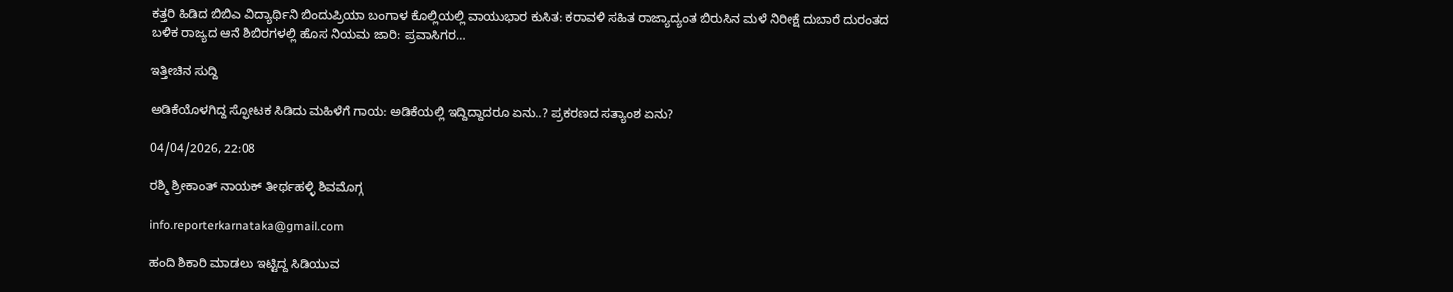ಕತ್ತರಿ ಹಿಡಿದ ಬಿಬಿಎ ವಿದ್ಯಾರ್ಥಿನಿ ಬಿಂದುಪ್ರಿಯಾ ಬಂಗಾಳ ಕೊಲ್ಲಿಯಲ್ಲಿ ವಾಯುಭಾರ ಕುಸಿತ: ಕರಾವಳಿ ಸಹಿತ ರಾಜ್ಯಾದ್ಯಂತ ಬಿರುಸಿನ ಮಳೆ ನಿರೀಕ್ಷೆ ದುಬಾರೆ ದುರಂತದ ಬಳಿಕ ರಾಜ್ಯದ ಆನೆ ಶಿಬಿರಗಳಲ್ಲಿ ಹೊಸ ನಿಯಮ ಜಾರಿ: ಪ್ರವಾಸಿಗರ…

ಇತ್ತೀಚಿನ ಸುದ್ದಿ

ಅಡಿಕೆಯೊಳಗಿದ್ದ ಸ್ಫೋಟಕ ಸಿಡಿದು ಮಹಿಳೆಗೆ ಗಾಯ: ಅಡಿಕೆಯಲ್ಲಿ ಇದ್ದಿದ್ದಾದರೂ ಏನು..? ಪ್ರಕರಣದ ಸತ್ಯಾಂಶ ಏನು?

04/04/2026, 22:08

ರಶ್ಮಿ ಶ್ರೀಕಾಂತ್ ನಾಯಕ್ ತೀರ್ಥಹಳ್ಳಿ ಶಿವಮೊಗ್ಗ

info.reporterkarnataka@gmail.com

ಹಂದಿ ಶಿಕಾರಿ ಮಾಡಲು ಇಟ್ಟಿದ್ದ ಸಿಡಿಯುವ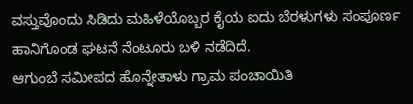ವಸ್ತುವೊಂದು ಸಿಡಿದು ಮಹಿಳೆಯೊಬ್ಬರ ಕೈಯ ಐದು ಬೆರಳುಗಳು ಸಂಪೂರ್ಣ ಹಾನಿಗೊಂಡ ಘಟನೆ ನೆಂಟೂರು ಬಳಿ ನಡೆದಿದೆ.
ಆಗುಂಬೆ ಸಮೀಪದ ಹೊನ್ನೇತಾಳು ಗ್ರಾಮ ಪಂಚಾಯಿತಿ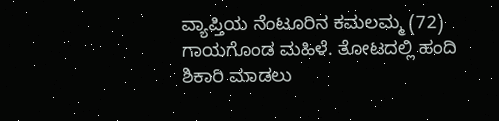ವ್ಯಾಪ್ತಿಯ ನೆಂಟೂರಿನ ಕಮಲಮ್ಮ (72) ಗಾಯಗೊಂಡ ಮಹಿಳೆ. ತೋಟದಲ್ಲಿ ಹಂದಿ ಶಿಕಾರಿ ಮಾಡಲು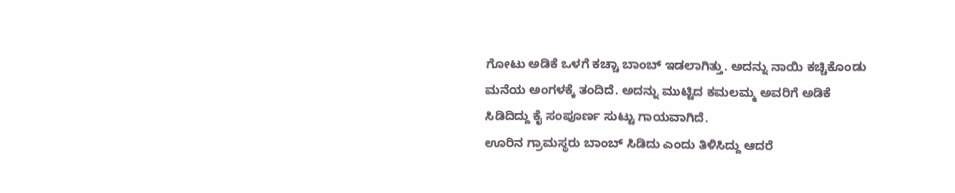ಗೋಟು ಅಡಿಕೆ ಒಳಗೆ ಕಚ್ಚಾ ಬಾಂಬ್ ಇಡಲಾಗಿತ್ತು. ಅದನ್ನು ನಾಯಿ ಕಚ್ಚಿಕೊಂಡು ಮನೆಯ ಅಂಗಳಕ್ಕೆ ತಂದಿದೆ. ಅದನ್ನು ಮುಟ್ಟಿದ ಕಮಲಮ್ಮ ಅವರಿಗೆ ಅಡಿಕೆ ಸಿಡಿದಿದ್ದು ಕೈ ಸಂಪೂರ್ಣ ಸುಟ್ಟು ಗಾಯವಾಗಿದೆ.
ಊರಿನ ಗ್ರಾಮಸ್ಥರು ಬಾಂಬ್ ಸಿಡಿದು ಎಂದು ತಿಳಿಸಿದ್ದು ಆದರೆ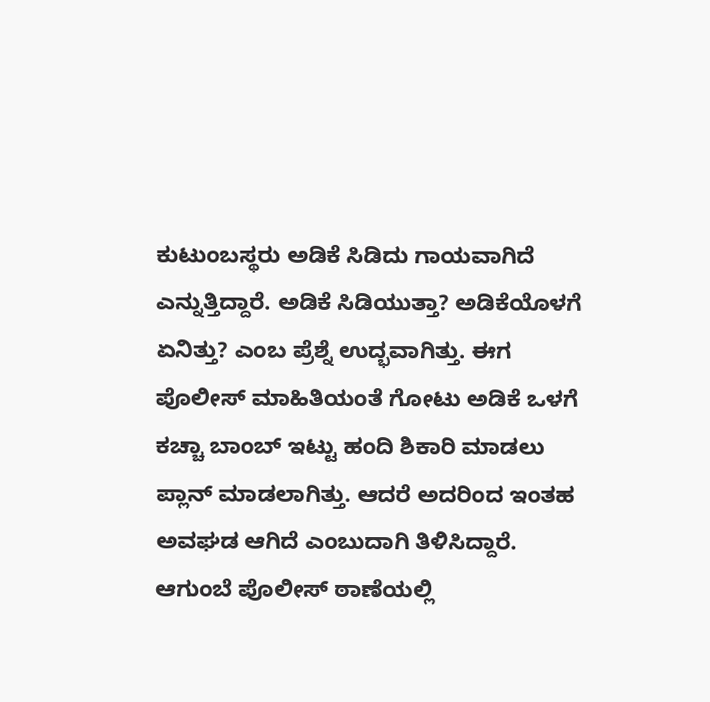ಕುಟುಂಬಸ್ಥರು ಅಡಿಕೆ ಸಿಡಿದು ಗಾಯವಾಗಿದೆ ಎನ್ನುತ್ತಿದ್ದಾರೆ. ಅಡಿಕೆ ಸಿಡಿಯುತ್ತಾ? ಅಡಿಕೆಯೊಳಗೆ ಏನಿತ್ತು? ಎಂಬ ಪ್ರೆಶ್ನೆ ಉದ್ಭವಾಗಿತ್ತು. ಈಗ ಪೊಲೀಸ್ ಮಾಹಿತಿಯಂತೆ ಗೋಟು ಅಡಿಕೆ ಒಳಗೆ ಕಚ್ಚಾ ಬಾಂಬ್ ಇಟ್ಟು ಹಂದಿ ಶಿಕಾರಿ ಮಾಡಲು ಪ್ಲಾನ್ ಮಾಡಲಾಗಿತ್ತು. ಆದರೆ ಅದರಿಂದ ಇಂತಹ ಅವಘಡ ಆಗಿದೆ ಎಂಬುದಾಗಿ ತಿಳಿಸಿದ್ದಾರೆ.
ಆಗುಂಬೆ ಪೊಲೀಸ್ ಠಾಣೆಯಲ್ಲಿ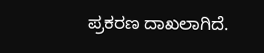ಪ್ರಕರಣ ದಾಖಲಾಗಿದೆ.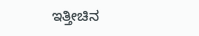ಇತ್ತೀಚಿನ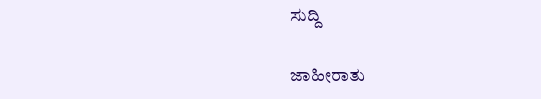ಸುದ್ದಿ

ಜಾಹೀರಾತು